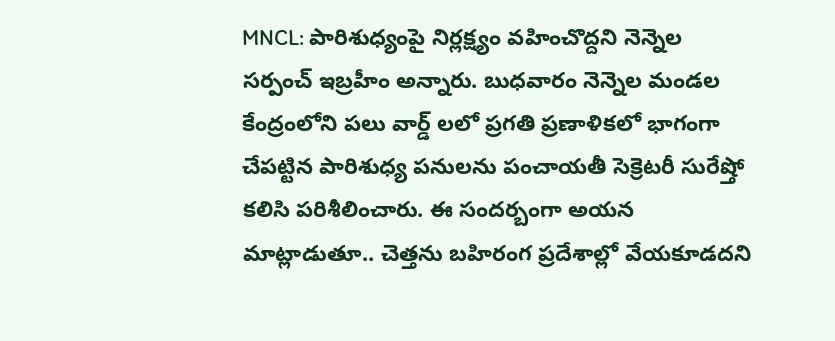MNCL: పారిశుధ్యంపై నిర్లక్ష్యం వహించొద్దని నెన్నెల సర్పంచ్ ఇబ్రహీం అన్నారు. బుధవారం నెన్నెల మండల కేంద్రంలోని పలు వార్డ్ లలో ప్రగతి ప్రణాళికలో భాగంగా చేపట్టిన పారిశుధ్య పనులను పంచాయతీ సెక్రెటరీ సురేష్తో కలిసి పరిశీలించారు. ఈ సందర్బంగా అయన మాట్లాడుతూ.. చెత్తను బహిరంగ ప్రదేశాల్లో వేయకూడదని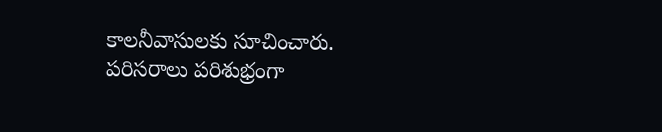కాలనీవాసులకు సూచించారు. పరిసరాలు పరిశుభ్రంగా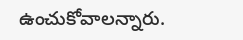ఉంచుకోవాలన్నారు.